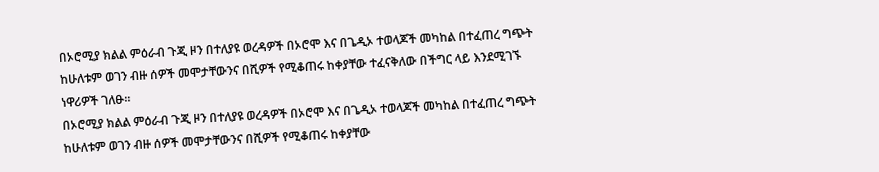በኦሮሚያ ክልል ምዕራብ ጉጂ ዞን በተለያዩ ወረዳዎች በኦሮሞ እና በጌዲኦ ተወላጆች መካከል በተፈጠረ ግጭት ከሁለቱም ወገን ብዙ ሰዎች መሞታቸውንና በሺዎች የሚቆጠሩ ከቀያቸው ተፈናቅለው በችግር ላይ እንደሚገኙ ነዋሪዎች ገለፁ።
በኦሮሚያ ክልል ምዕራብ ጉጂ ዞን በተለያዩ ወረዳዎች በኦሮሞ እና በጌዲኦ ተወላጆች መካከል በተፈጠረ ግጭት ከሁለቱም ወገን ብዙ ሰዎች መሞታቸውንና በሺዎች የሚቆጠሩ ከቀያቸው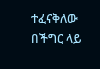ተፈናቅለው በችግር ላይ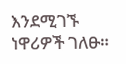እንደሚገኙ ነዋሪዎች ገለፁ።